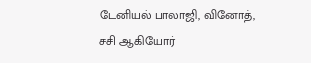டேனியல் பாலாஜி, வினோத், சசி ஆகியோர்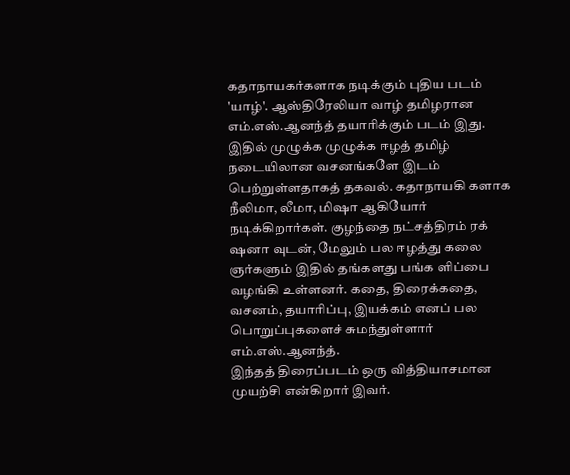கதாநாயகர்களாக நடிக்கும் புதிய படம் 'யாழ்'. ஆஸ்திரேலியா வாழ் தமிழரான எம்.எஸ்.ஆனந்த் தயாரிக்கும் படம் இது. இதில் முழுக்க முழுக்க ஈழத் தமிழ் நடையிலான வசனங்களே இடம் பெற்றுள்ளதாகத் தகவல். கதாநாயகி களாக நீலிமா, லீமா, மிஷா ஆகியோர் நடிக்கிறார்கள். குழந்தை நட்சத்திரம் ரக் ஷனா வுடன், மேலும் பல ஈழத்து கலை ஞர்களும் இதில் தங்களது பங்க ளிப்பை வழங்கி உள்ளனர். கதை, திரைக்கதை, வசனம், தயாரிப்பு, இயக்கம் எனப் பல பொறுப்புகளைச் சுமந்துள்ளார் எம்.எஸ்.ஆனந்த்.
இந்தத் திரைப்படம் ஒரு வித்தியாசமான முயற்சி என்கிறார் இவர்.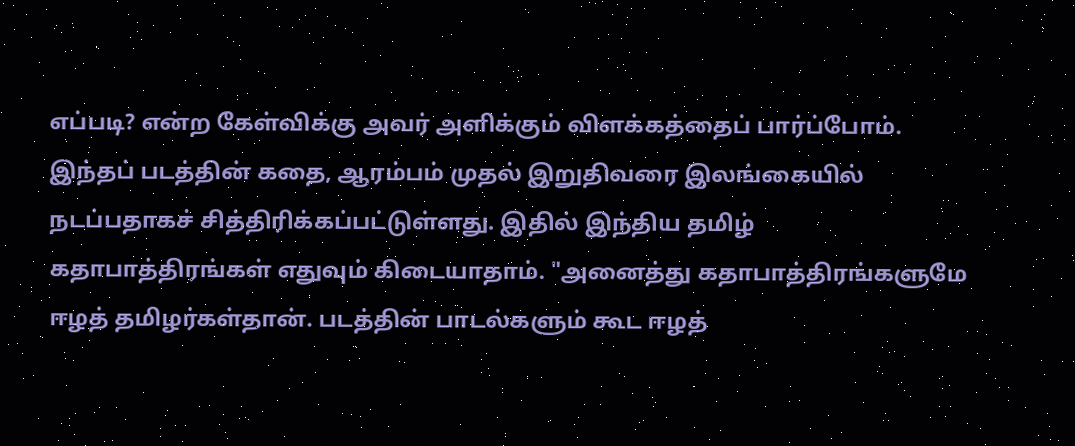எப்படி? என்ற கேள்விக்கு அவர் அளிக்கும் விளக்கத்தைப் பார்ப்போம். இந்தப் படத்தின் கதை, ஆரம்பம் முதல் இறுதிவரை இலங்கையில் நடப்பதாகச் சித்திரிக்கப்பட்டுள்ளது. இதில் இந்திய தமிழ் கதாபாத்திரங்கள் எதுவும் கிடையாதாம். "அனைத்து கதாபாத்திரங்களுமே ஈழத் தமிழர்கள்தான். படத்தின் பாடல்களும் கூட ஈழத்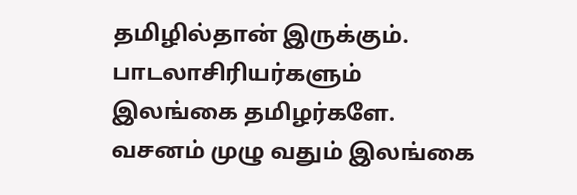தமிழில்தான் இருக்கும். பாடலாசிரியர்களும் இலங்கை தமிழர்களே. வசனம் முழு வதும் இலங்கை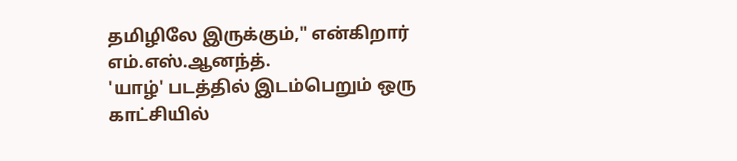தமிழிலே இருக்கும்," என்கிறார் எம்.எஸ்.ஆனந்த்.
'யாழ்' படத்தில் இடம்பெறும் ஒரு காட்சியில்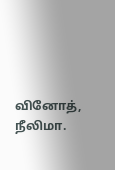வினோத், நீலிமா.